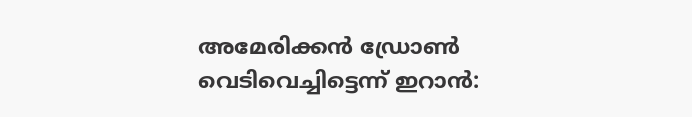അമേരിക്കൻ ഡ്രോൺ വെടിവെച്ചിട്ടെന്ന് ഇറാൻ: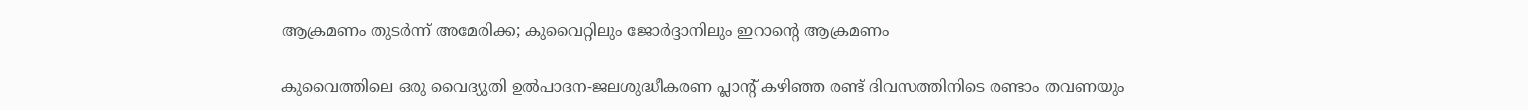ആക്രമണം തുടർന്ന് അമേരിക്ക; കുവൈറ്റിലും ജോർദ്ദാനിലും ഇറാൻ്റെ ആക്രമണം

കുവൈത്തിലെ ഒരു വൈദ്യുതി ഉൽപാദന-ജലശുദ്ധീകരണ പ്ലാന്റ് കഴിഞ്ഞ രണ്ട് ദിവസത്തിനിടെ രണ്ടാം തവണയും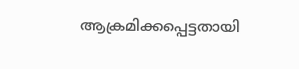ആക്രമിക്കപ്പെട്ടതായി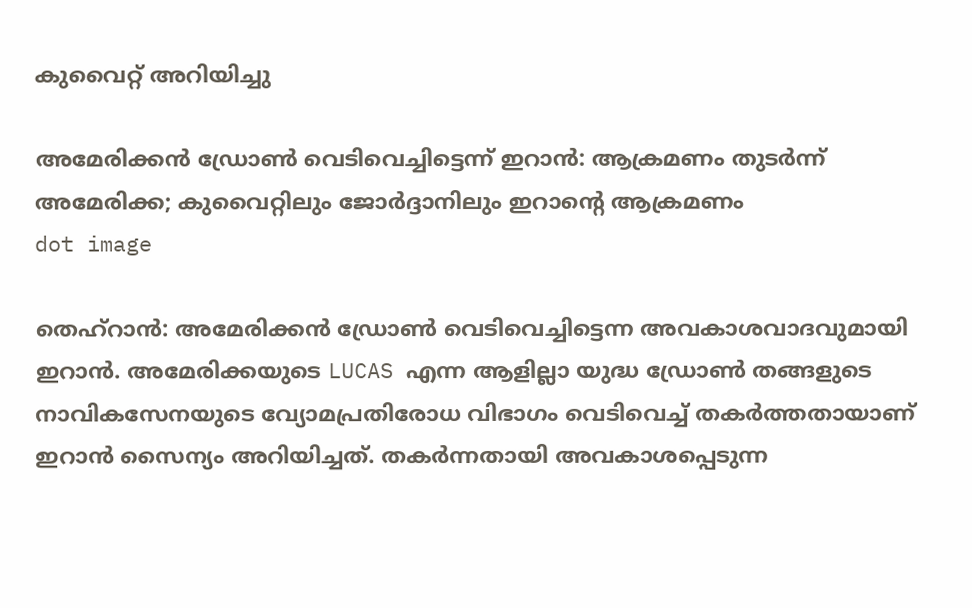കുവൈറ്റ് അറിയിച്ചു

അമേരിക്കൻ ഡ്രോൺ വെടിവെച്ചിട്ടെന്ന് ഇറാൻ: ആക്രമണം തുടർന്ന് അമേരിക്ക; കുവൈറ്റിലും ജോർദ്ദാനിലും ഇറാൻ്റെ ആക്രമണം
dot image

തെഹ്റാൻ: അമേരിക്കൻ ഡ്രോൺ വെടിവെച്ചിട്ടെന്ന അവകാശവാദവുമായി ഇറാൻ. അമേരിക്കയുടെ LUCAS എന്ന ആളില്ലാ യുദ്ധ ഡ്രോൺ തങ്ങളുടെ നാവികസേനയുടെ വ്യോമപ്രതിരോധ വിഭാഗം വെടിവെച്ച് തകർത്തതായാണ് ഇറാൻ സൈന്യം അറിയിച്ചത്. തകർന്നതായി അവകാശപ്പെടുന്ന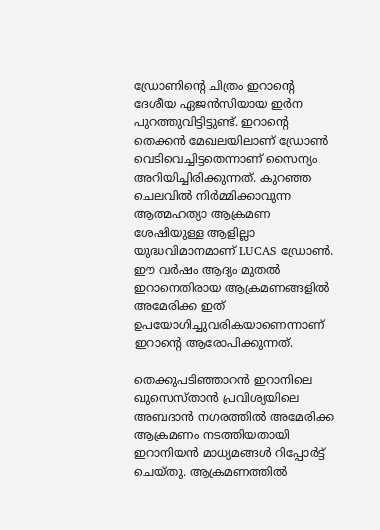ഡ്രോണിന്റെ ചിത്രം ഇറാൻ്റെ ദേശീയ ഏജൻസിയായ ഇർ‌ന പുറത്തുവിട്ടിട്ടുണ്ട്. ഇറാന്റെ തെക്കൻ മേഖലയിലാണ് ഡ്രോൺ വെടിവെച്ചിട്ടതെന്നാണ് സൈന്യം അറിയിച്ചിരിക്കുന്നത്. കുറഞ്ഞ ചെലവിൽ നിർമ്മിക്കാവുന്ന ആത്മഹത്യാ ആക്രമണ ശേഷിയുള്ള ആളില്ലാ യുദ്ധവിമാനമാണ് LUCAS ഡ്രോൺ. ഈ വർഷം ആദ്യം മുതൽ ഇറാനെതിരായ ആക്രമണങ്ങളിൽ അമേരിക്ക ഇത് ഉപയോഗിച്ചുവരികയാണെന്നാണ് ഇറാന്റെ ആരോപിക്കുന്നത്.

തെക്കുപടിഞ്ഞാറൻ ഇറാനിലെ ഖുസെസ്താൻ പ്രവിശ്യയിലെ അബദാൻ നഗരത്തിൽ അമേരിക്ക ആക്രമണം നടത്തിയതായി ഇറാനിയൻ മാധ്യമങ്ങൾ റിപ്പോർട്ട് ചെയ്തു. ആക്രമണത്തിൽ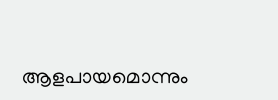ആളപായമൊന്നും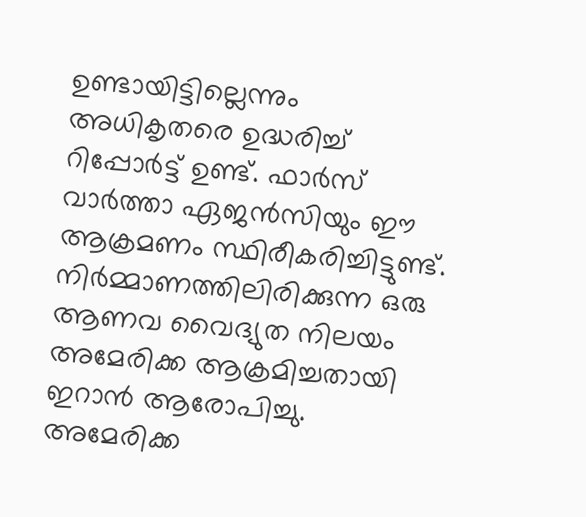ഉണ്ടായിട്ടില്ലെന്നും അധികൃതരെ ഉദ്ധരിച്ച് റിപ്പോ‍‍ർട്ട് ഉണ്ട്. ഫാർസ് വാർത്താ ഏജൻസിയും ഈ ആക്രമണം സ്ഥിരീകരിച്ചിട്ടുണ്ട്. നിർമ്മാണത്തിലിരിക്കുന്ന ഒരു ആണവ വൈദ്യുത നിലയം അമേരിക്ക ആക്രമിച്ചതായി ഇറാൻ ആരോപിച്ചു. അമേരിക്ക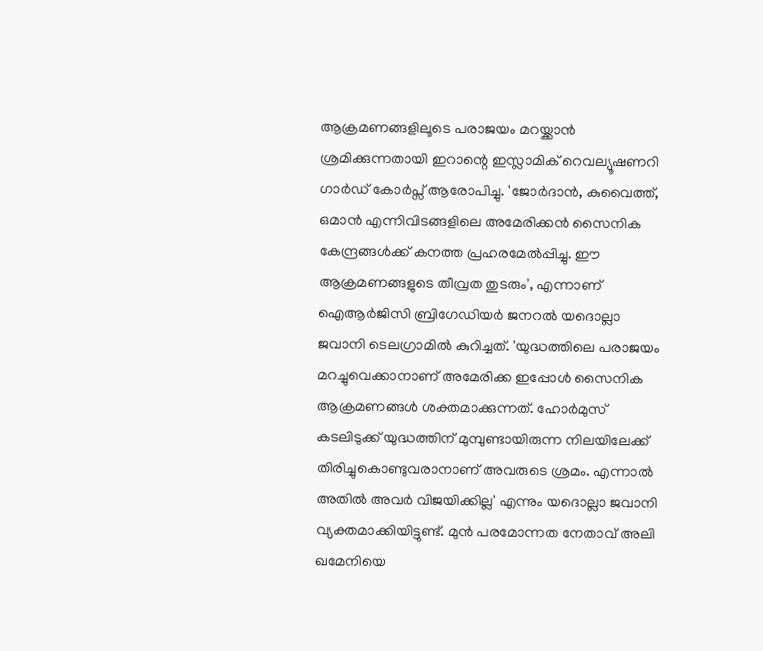ആക്രമണങ്ങളിലൂടെ പരാജയം മറയ്ക്കാൻ ശ്രമിക്കുന്നതായി ഇറാന്റെ ഇസ്ലാമിക് റെവല്യൂഷണറി ഗാർഡ് കോർപ്സ് ആരോപിച്ചു. 'ജോർദാൻ, കുവൈത്ത്, ഒമാൻ എന്നിവിടങ്ങളിലെ അമേരിക്കൻ സൈനിക കേന്ദ്രങ്ങൾക്ക് കനത്ത പ്രഹരമേൽപ്പിച്ചു. ഈ ആക്രമണങ്ങളുടെ തീവ്രത തുടരും', എന്നാണ് ഐആർജിസി ബ്രിഗേഡിയർ ജനറൽ യദൊല്ലാ ജവാനി ടെലഗ്രാമിൽ കുറിച്ചത്. 'യുദ്ധത്തിലെ പരാജയം മറച്ചുവെക്കാനാണ് അമേരിക്ക ഇപ്പോൾ സൈനിക ആക്രമണങ്ങൾ ശക്തമാക്കുന്നത്. ഹോർമുസ് കടലിടുക്ക് യുദ്ധത്തിന് മുമ്പുണ്ടായിരുന്ന നിലയിലേക്ക് തിരിച്ചുകൊണ്ടുവരാനാണ് അവരുടെ ശ്രമം. എന്നാൽ അതിൽ അവർ വിജയിക്കില്ല' എന്നും യദൊല്ലാ ജവാനി വ്യക്തമാക്കിയിട്ടുണ്ട്. മുൻ പരമോന്നത നേതാവ് അലി ഖമേനിയെ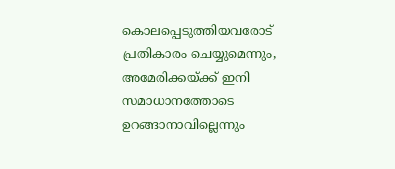കൊലപ്പെടുത്തിയവരോട് പ്രതികാരം ചെയ്യുമെന്നും, അമേരിക്കയ്ക്ക് ഇനി സമാധാനത്തോടെ ഉറങ്ങാനാവില്ലെന്നും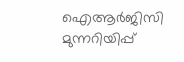ഐആർജിസി മുന്നറിയിപ്പ്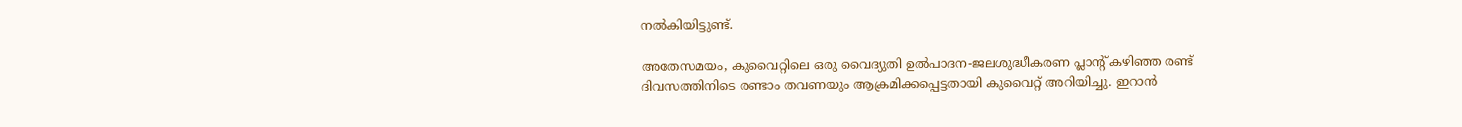നൽകിയിട്ടുണ്ട്.

അതേസമയം, കുവൈറ്റിലെ ഒരു വൈദ്യുതി ഉൽപാദന-ജലശുദ്ധീകരണ പ്ലാന്റ് കഴിഞ്ഞ രണ്ട് ദിവസത്തിനിടെ രണ്ടാം തവണയും ആക്രമിക്കപ്പെട്ടതായി കുവൈറ്റ് അറിയിച്ചു. ഇറാൻ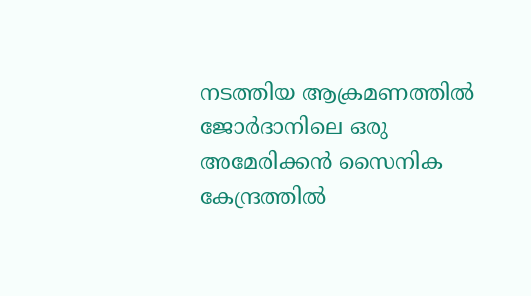നടത്തിയ ആക്രമണത്തിൽ ജോർദാനിലെ ഒരു അമേരിക്കൻ സൈനിക കേന്ദ്രത്തിൽ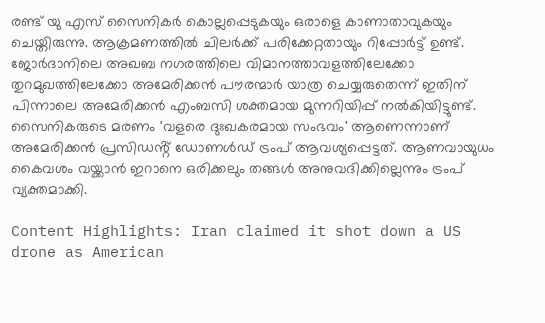രണ്ട് യു എസ് സൈനികർ കൊല്ലപ്പെടുകയും ഒരാളെ കാണാതാവുകയും ചെയ്തിരുന്നു. ആക്രമണത്തിൽ ചിലർക്ക് പരിക്കേറ്റതായും റിപ്പോർട്ട് ഉണ്ട്. ജോർദാനിലെ അഖബ നഗരത്തിലെ വിമാനത്താവളത്തിലേക്കോ തുറമുഖത്തിലേക്കോ അമേരിക്കൻ പൗരന്മാർ യാത്ര ചെയ്യരുതെന്ന് ഇതിന് പിന്നാലെ അമേരിക്കൻ എംബസി ശക്തമായ മുന്നറിയിപ്പ് നൽകിയിട്ടുണ്ട്. സൈനികരുടെ മരണം 'വളരെ ദുഃഖകരമായ സംഭവം' ആണെന്നാണ് അമേരിക്കൻ പ്രസിഡൻ്റ് ഡോണൾഡ് ട്രംപ് ആവശ്യപ്പെട്ടത്. ആണവായുധം കൈവശം വയ്ക്കാൻ ഇറാനെ ഒരിക്കലും തങ്ങൾ അനുവദിക്കില്ലെന്നും ട്രംപ് വ്യക്തമാക്കി.

Content Highlights: Iran claimed it shot down a US drone as American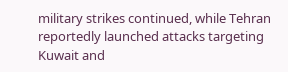military strikes continued, while Tehran reportedly launched attacks targeting Kuwait and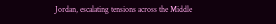Jordan, escalating tensions across the Middle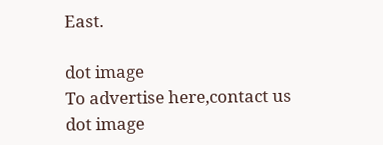East.

dot image
To advertise here,contact us
dot image